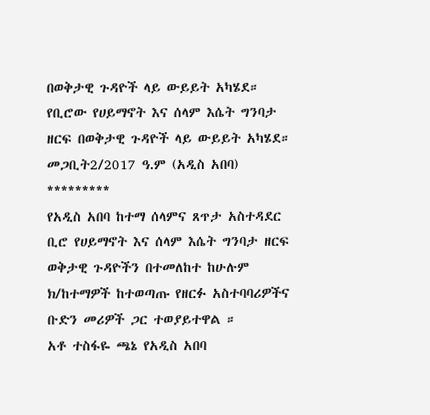በወቅታዊ ጉዳዮች ላይ ውይይት አካሄደ።
የቢሮው የሀይማኖት እና ሰላም እሴት ግንባታ ዘርፍ በወቅታዊ ጉዳዮች ላይ ውይይት አካሄደ።
መጋቢት2/2017 ዓ.ም (አዲስ አበባ)
*********
የአዲስ አበባ ከተማ ሰላምና ጸጥታ አስተዳደር ቢሮ የሀይማኖት እና ሰላም እሴት ግንባታ ዘርፍ ወቅታዊ ጉዳዮችን በተመለከተ ከሁሉም ክ/ከተማዎች ከተወጣጡ የዘርፉ አስተባባሪዎችና ቡድን መሪዎች ጋር ተወያይተዋል ።
አቶ ተስፋዬ ጫኔ የአዲስ አበባ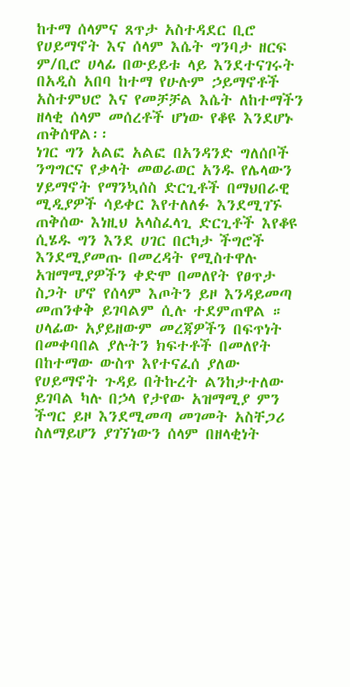ከተማ ሰላምና ጸጥታ አስተዳደር ቢሮ የሀይማኖት እና ሰላም እሴት ግንባታ ዘርፍ ም/ቢሮ ሀላፊ በውይይቱ ላይ እንደተናገሩት በአዲስ አበባ ከተማ የሁሉም ኃይማኖቶች አስተምህሮ እና የመቻቻል እሴት ለከተማችን ዘላቂ ሰላም መሰረቶች ሆነው የቆዩ እንደሆኑ ጠቅሰዋል፡፡
ነገር ግን አልፎ አልፎ በአንዳንድ ግለሰቦች ንግግርና የቃላት መወራወር አንዱ የሌላውን ሃይማኖት የማንኳሰስ ድርጊቶች በማህበራዊ ሚዲያዎች ሳይቀር እየተለለፉ እንደሚገኙ ጠቅሰው እነዚህ አላስፈላጊ ድርጊቶች እየቆዩ ሲሄዱ ግን እንደ ሀገር በርካታ ችግሮች እንደሚያመጡ በመረዳት የሚስተዋሉ አዝማሚያዎችን ቀድሞ በመለየት የፀጥታ ስጋት ሆኖ የሰላም እጦትን ይዞ እንዳይመጣ መጠንቀቅ ይገባልም ሲሉ ተደምጠዋል ።
ሀላፊው አያይዘውም መረጃዎችን በፍጥነት በመቀባበል ያሉትን ክፍተቶች በመለየት በከተማው ውስጥ እየተናፈሰ ያለው የሀይማኖት ጉዳይ በትኩረት ልንከታተለው ይገባል ካሉ በኃላ የታየው አዝማሚያ ምን ችግር ይዞ እንደሚመጣ መገመት አስቸጋሪ ስለማይሆን ያገኘነውን ሰላም በዘላቂነት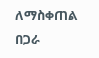ለማስቀጠል በጋራ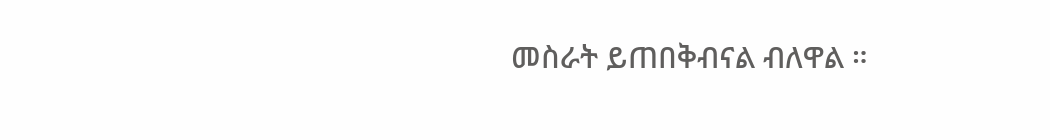መስራት ይጠበቅብናል ብለዋል ።